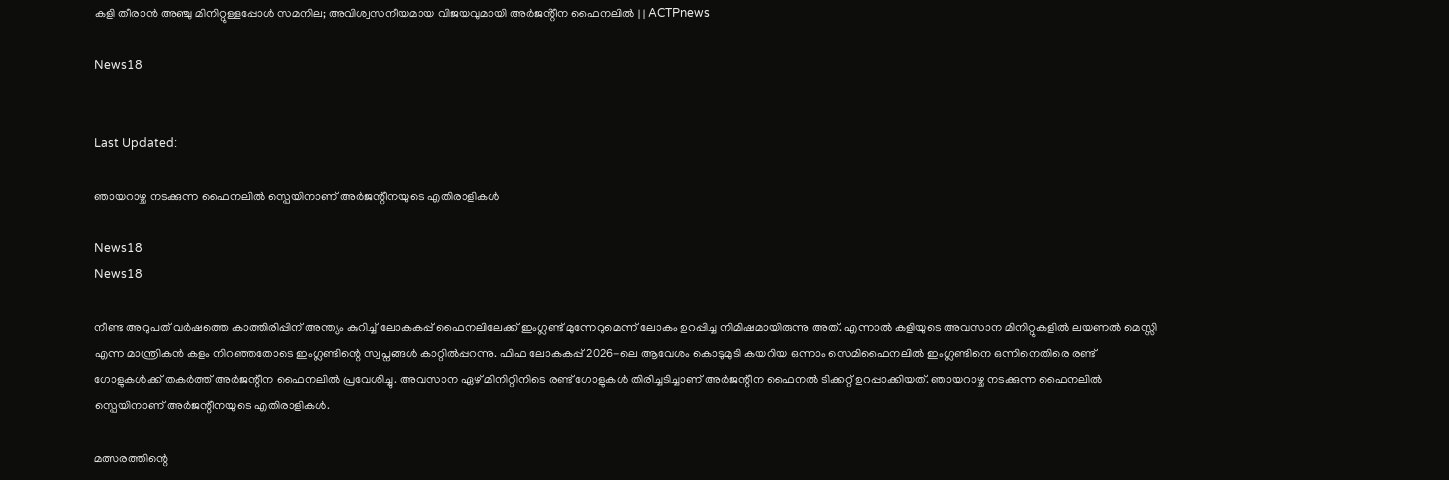കളി തീരാൻ അഞ്ചു മിനിറ്റുള്ളപ്പോൾ സമനില; അവിശ്വസനീയമായ വിജയവുമായി അർജൻ്റീന ഫൈനലിൽ | | ACTPnews

News18


Last Updated:

ഞായറാഴ്ച നടക്കുന്ന ഫൈനലിൽ സ്പെയിനാണ് അർജന്റീനയുടെ എതിരാളികൾ

News18
News18

നീണ്ട അറുപത് വർഷത്തെ കാത്തിരിപ്പിന് അന്ത്യം കുറിച്ച് ലോകകപ്പ് ഫൈനലിലേക്ക് ഇംഗ്ലണ്ട് മുന്നേറുമെന്ന് ലോകം ഉറപ്പിച്ച നിമിഷമായിരുന്നു അത്. എന്നാൽ കളിയുടെ അവസാന മിനിറ്റുകളിൽ ലയണൽ മെസ്സി എന്ന മാന്ത്രികൻ കളം നിറഞ്ഞതോടെ ഇംഗ്ലണ്ടിന്റെ സ്വപ്നങ്ങൾ കാറ്റിൽപ്പറന്നു. ഫിഫ ലോകകപ്പ് 2026-ലെ ആവേശം കൊടുമുടി കയറിയ ഒന്നാം സെമിഫൈനലിൽ ഇംഗ്ലണ്ടിനെ ഒന്നിനെതിരെ രണ്ട് ഗോളുകൾക്ക് തകർത്ത് അർജന്റീന ഫൈനലിൽ പ്രവേശിച്ചു. അവസാന ഏഴ് മിനിറ്റിനിടെ രണ്ട് ഗോളുകൾ തിരിച്ചടിച്ചാണ് അർജന്റീന ഫൈനൽ ടിക്കറ്റ് ഉറപ്പാക്കിയത്. ഞായറാഴ്ച നടക്കുന്ന ഫൈനലിൽ സ്പെയിനാണ് അർജന്റീനയുടെ എതിരാളികൾ.

മത്സരത്തിന്റെ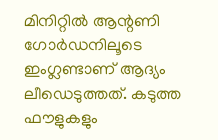മിനിറ്റിൽ ആന്റണി ഗോർഡനിലൂടെ ഇംഗ്ലണ്ടാണ് ആദ്യം ലീഡെടുത്തത്. കടുത്ത ഫൗളുകളും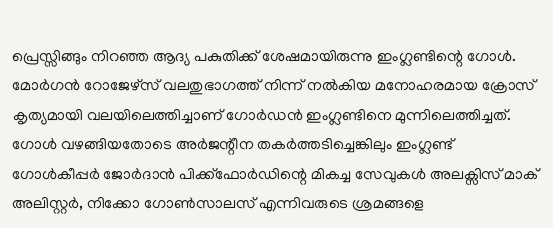പ്രെസ്സിങ്ങും നിറഞ്ഞ ആദ്യ പകുതിക്ക് ശേഷമായിരുന്നു ഇംഗ്ലണ്ടിന്റെ ഗോൾ. മോർഗൻ റോജേഴ്സ് വലതുഭാഗത്ത് നിന്ന് നൽകിയ മനോഹരമായ ക്രോസ് കൃത്യമായി വലയിലെത്തിച്ചാണ് ഗോർഡൻ ഇംഗ്ലണ്ടിനെ മുന്നിലെത്തിച്ചത്. ഗോൾ വഴങ്ങിയതോടെ അർജന്റീന തകർത്തടിച്ചെങ്കിലും ഇംഗ്ലണ്ട് ഗോൾകീപ്പർ ജോർദാൻ പിക്ക്ഫോർഡിന്റെ മികച്ച സേവുകൾ അലക്സിസ് മാക് അലിസ്റ്റർ, നിക്കോ ഗോൺസാലസ് എന്നിവരുടെ ശ്രമങ്ങളെ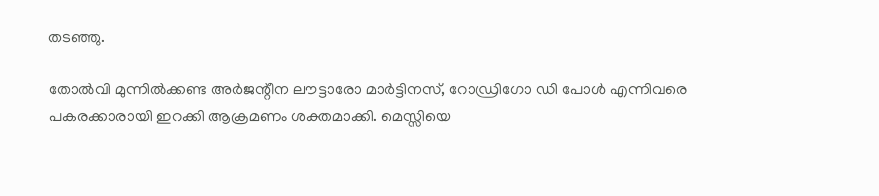തടഞ്ഞു.

തോൽവി മുന്നിൽക്കണ്ട അർജന്റീന ലൗട്ടാരോ മാർട്ടിനസ്, റോഡ്രിഗോ ഡി പോൾ എന്നിവരെ പകരക്കാരായി ഇറക്കി ആക്രമണം ശക്തമാക്കി. മെസ്സിയെ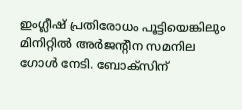ഇംഗ്ലീഷ് പ്രതിരോധം പൂട്ടിയെങ്കിലും മിനിറ്റിൽ അർജന്റീന സമനില ഗോൾ നേടി. ബോക്സിന്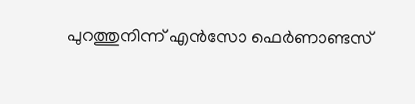പുറത്തുനിന്ന് എൻസോ ഫെർണാണ്ടസ്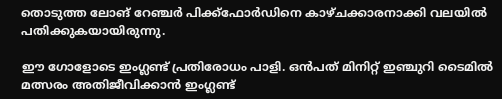തൊടുത്ത ലോങ് റേഞ്ചർ പിക്ക്ഫോർഡിനെ കാഴ്ചക്കാരനാക്കി വലയിൽ പതിക്കുകയായിരുന്നു.

ഈ ഗോളോടെ ഇംഗ്ലണ്ട് പ്രതിരോധം പാളി. ഒൻപത് മിനിറ്റ് ഇഞ്ചുറി ടൈമിൽ മത്സരം അതിജീവിക്കാൻ ഇംഗ്ലണ്ട്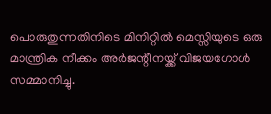പൊരുതുന്നതിനിടെ മിനിറ്റിൽ മെസ്സിയുടെ ഒരു മാന്ത്രിക നീക്കം അർജന്റീനയ്ക്ക് വിജയഗോൾ സമ്മാനിച്ചു.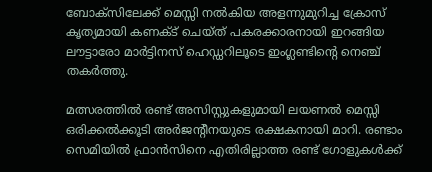ബോക്സിലേക്ക് മെസ്സി നൽകിയ അളന്നുമുറിച്ച ക്രോസ് കൃത്യമായി കണക്ട് ചെയ്ത് പകരക്കാരനായി ഇറങ്ങിയ ലൗട്ടാരോ മാർട്ടിനസ് ഹെഡ്ഡറിലൂടെ ഇംഗ്ലണ്ടിന്റെ നെഞ്ച് തകർത്തു.

മത്സരത്തിൽ രണ്ട് അസിസ്റ്റുകളുമായി ലയണൽ മെസ്സി ഒരിക്കൽക്കൂടി അർജന്റീനയുടെ രക്ഷകനായി മാറി. രണ്ടാം സെമിയിൽ ഫ്രാൻസിനെ എതിരില്ലാത്ത രണ്ട് ഗോളുകൾക്ക്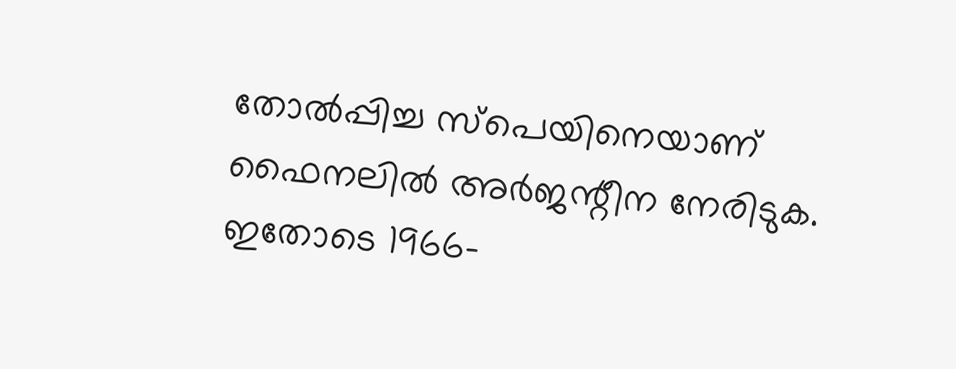തോൽപ്പിച്ച സ്പെയിനെയാണ് ഫൈനലിൽ അർജന്റീന നേരിടുക. ഇതോടെ 1966-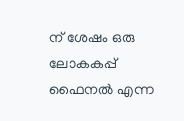ന് ശേഷം ഒരു ലോകകപ്പ് ഫൈനൽ എന്ന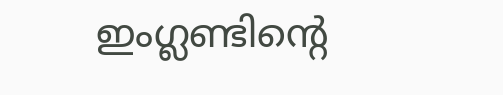ഇംഗ്ലണ്ടിന്റെ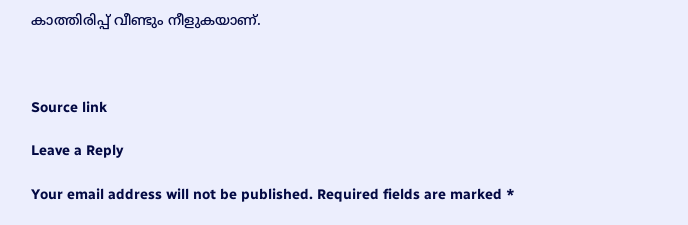കാത്തിരിപ്പ് വീണ്ടും നീളുകയാണ്.



Source link

Leave a Reply

Your email address will not be published. Required fields are marked *